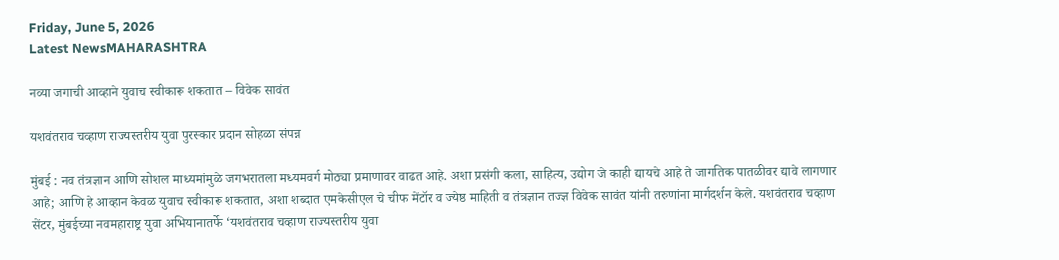Friday, June 5, 2026
Latest NewsMAHARASHTRA

नव्या जगाची आव्हाने युवाच स्वीकारू शकतात – विवेक सावंत

यशवंतराव चव्हाण राज्यस्तरीय युवा पुरस्कार प्रदान सोहळा संपन्न

मुंबई : नव तंत्रज्ञान आणि सोशल माध्यमांमुळे जगभरातला मध्यमवर्ग मोठ्या प्रमाणावर वाढत आहे. अशा प्रसंगी कला, साहित्य, उद्योग जे काही द्यायचे आहे ते जागतिक पातळीवर द्यावे लागणार आहे; आणि हे आव्हान केवळ युवाच स्वीकारू शकतात, अशा शब्दात एमकेसीएल चे चीफ मेंटॉर व ज्येष्ठ माहिती व तंत्रज्ञान तज्ज्ञ विवेक सावंत यांनी तरुणांना मार्गदर्शन केले. यशवंतराव चव्हाण सेंटर, मुंबईच्या नवमहाराष्ट्र युवा अभियानातर्फे ‘यशवंतराव चव्हाण राज्यस्तरीय युवा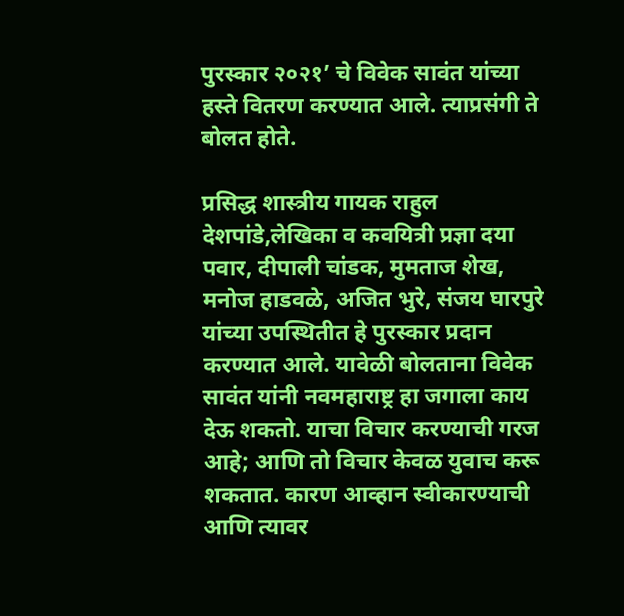पुरस्कार २०२१’ चे विवेक सावंत यांच्या हस्ते वितरण करण्यात आले. त्याप्रसंगी ते बोलत होते.

प्रसिद्ध शास्त्रीय गायक राहुल देशपांडे,लेखिका व कवयित्री प्रज्ञा दया पवार, दीपाली चांडक, मुमताज शेख, मनोज हाडवळे, अजित भुरे, संजय घारपुरे यांच्या उपस्थितीत हे पुरस्कार प्रदान करण्यात आले. यावेळी बोलताना विवेक सावंत यांनी नवमहाराष्ट्र हा जगाला काय देऊ शकतो. याचा विचार करण्याची गरज आहे; आणि तो विचार केवळ युवाच करू शकतात. कारण आव्हान स्वीकारण्याची आणि त्यावर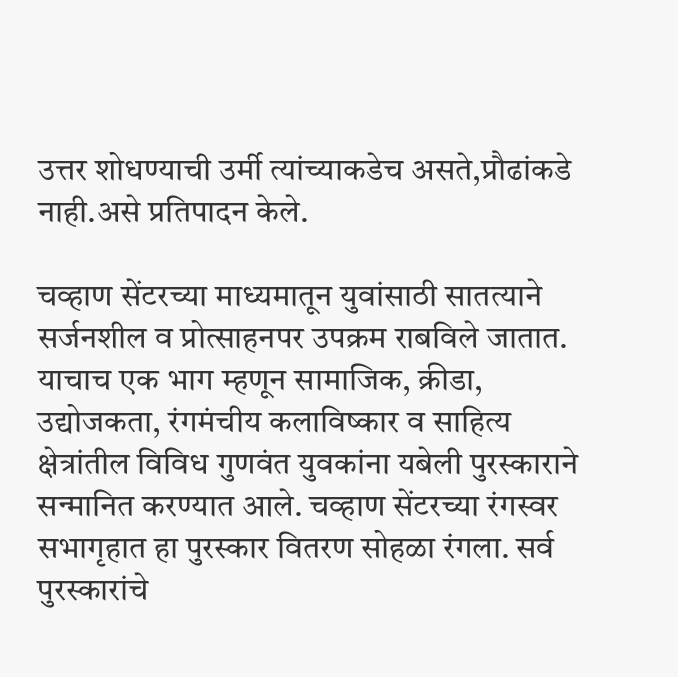उत्तर शोधण्याची उर्मी त्यांच्याकडेच असते,प्रौढांकडे नाही.असे प्रतिपादन केले.

चव्हाण सेंटरच्या माध्यमातून युवांसाठी सातत्याने सर्जनशील व प्रोत्साहनपर उपक्रम राबविले जातात. याचाच एक भाग म्हणून सामाजिक, क्रीडा, उद्योजकता, रंगमंचीय कलाविष्कार व साहित्य क्षेत्रांतील विविध गुणवंत युवकांना यबेली पुरस्काराने सन्मानित करण्यात आले. चव्हाण सेंटरच्या रंगस्वर सभागृहात हा पुरस्कार वितरण सोहळा रंगला. सर्व पुरस्कारांचे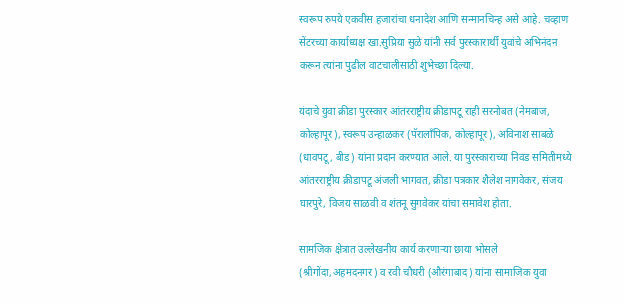स्वरूप रुपये एकवीस हजारांचा धनादेश आणि सन्मानचिन्ह असे आहे. चव्हाण सेंटरच्या कार्याध्यक्ष खा.सुप्रिया सुळे यांनी सर्व पुरस्कारार्थी युवांचे अभिनंदन करून त्यांना पुढील वाटचालीसाठी शुभेच्छा दिल्या.

यंदाचे युवा क्रीडा पुरस्कार आंतरराष्ट्रीय क्रीडापटू राही सरनोबत (नेमबाज, कोल्हापूर), स्वरूप उन्हाळकर (पॅरालॉंपिक, कोल्हापूर), अविनाश साबळे (धावपटू, बीड) यांना प्रदान करण्यात आले. या पुरस्काराच्या निवड समितीमध्ये आंतरराष्ट्रीय क्रीडापटू अंजली भागवत, क्रीडा पत्रकार शैलेश नागवेकर, संजय घारपुरे, विजय साळवी व शंतनू सुगवेकर यांचा समावेश होता.

सामजिक क्षेत्रात उल्लेखनीय कार्य करणाऱ्या छाया भोसले (श्रीगोंदा,अहमदनगर) व रवी चौधरी (औरंगाबाद) यांना सामाजिक युवा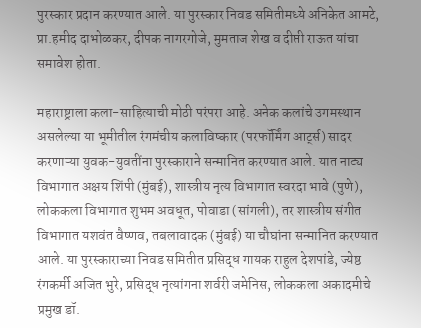पुरस्कार प्रदान करण्यात आले. या पुरस्कार निवड समितीमध्ये अनिकेत आमटे, प्रा.हमीद दाभोळकर, दीपक नागरगोजे, मुमताज शेख व दीप्ती राऊत यांचा समावेश होता.

महाराष्ट्राला कला-साहित्याची मोठी परंपरा आहे. अनेक कलांचे उगमस्थान असलेल्या या भूमीतील रंगमंचीय कलाविष्कार (परफॉर्मिंग आर्ट्स) सादर करणाऱ्या युवक-युवतींना पुरस्काराने सन्मानित करण्यात आले. यात नाट्य विभागात अक्षय शिंपी (मुंबई), शास्त्रीय नृत्य विभागात स्वरदा भावे (पुणे), लोककला विभागात शुभम अवधूत, पोवाडा (सांगली), तर शास्त्रीय संगीत विभागात यशवंत वैष्णव, तबलावादक (मुंबई) या चौघांना सन्मानित करण्यात आले. या पुरस्काराच्या निवड समितीत प्रसिद्ध गायक राहुल देशपांडे, ज्येष्ठ रंगकर्मी अजित भुरे, प्रसिद्ध नृत्यांगना शर्वरी जमेनिस, लोककला अकादमीचे प्रमुख डॉ.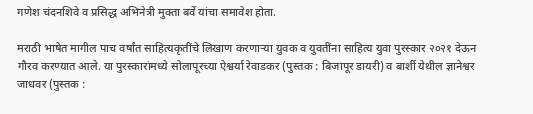गणेश चंदनशिवे व प्रसिद्ध अभिनेत्री मुक्ता बर्वे यांचा समावेश होता.

मराठी भाषेत मागील पाच वर्षांत साहित्यकृतींचे लिखाण करणाऱ्या युवक व युवतींना साहित्य युवा पुरस्कार २०२१ देऊन गौरव करण्यात आले. या पुरस्कारांमध्ये सोलापूरच्या ऐश्वर्या रेवाडकर (पुस्तक : बिजापूर डायरी) व बार्शी येथील ज्ञानेश्वर जाधवर (पुस्तक :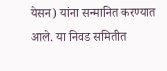येसन) यांना सन्मानित करण्यात आले. या निवड समितीत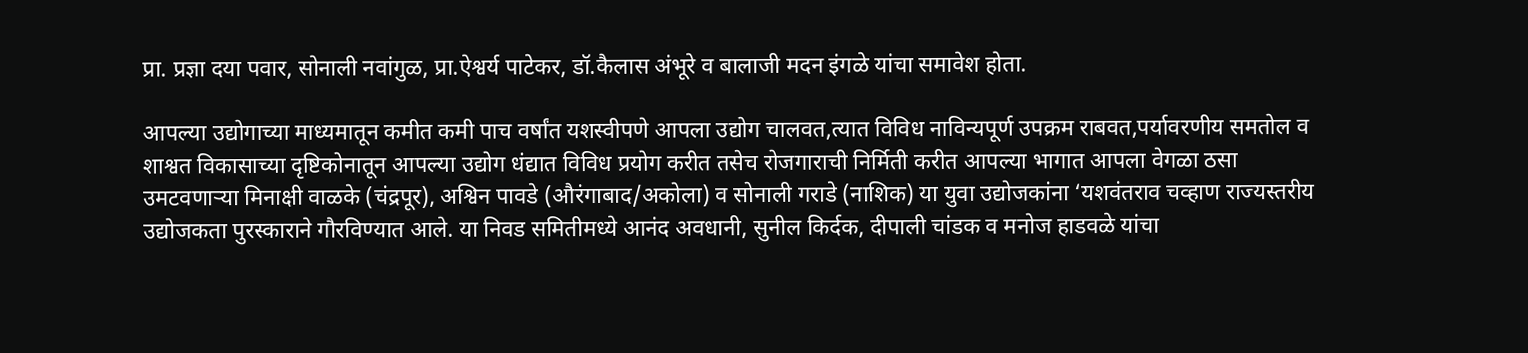प्रा. प्रज्ञा दया पवार, सोनाली नवांगुळ, प्रा.ऐश्वर्य पाटेकर, डॉ.कैलास अंभूरे व बालाजी मदन इंगळे यांचा समावेश होता.

आपल्या उद्योगाच्या माध्यमातून कमीत कमी पाच वर्षांत यशस्वीपणे आपला उद्योग चालवत,त्यात विविध नाविन्यपूर्ण उपक्रम राबवत,पर्यावरणीय समतोल व शाश्वत विकासाच्या दृष्टिकोनातून आपल्या उद्योग धंद्यात विविध प्रयोग करीत तसेच रोजगाराची निर्मिती करीत आपल्या भागात आपला वेगळा ठसा उमटवणाऱ्या मिनाक्षी वाळके (चंद्रपूर), अश्विन पावडे (औरंगाबाद/अकोला) व सोनाली गराडे (नाशिक) या युवा उद्योजकांना ‘यशवंतराव चव्हाण राज्यस्तरीय उद्योजकता पुरस्काराने गौरविण्यात आले. या निवड समितीमध्ये आनंद अवधानी, सुनील किर्दक, दीपाली चांडक व मनोज हाडवळे यांचा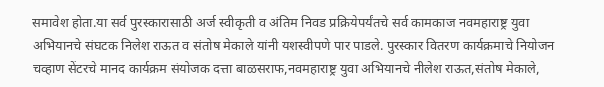समावेश होता.या सर्व पुरस्कारासाठी अर्ज स्वीकृती व अंतिम निवड प्रक्रियेपर्यंतचे सर्व कामकाज नवमहाराष्ट्र युवा अभियानचे संघटक निलेश राऊत व संतोष मेकाले यांनी यशस्वीपणे पार पाडले. पुरस्कार वितरण कार्यक्रमाचे नियोजन चव्हाण सेंटरचे मानद कार्यक्रम संयोजक दत्ता बाळसराफ,नवमहाराष्ट्र युवा अभियानचे नीलेश राऊत,संतोष मेकाले,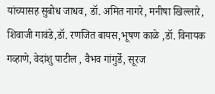यांच्यासह सुबोध जाधव, डॉ. अमित नागरे, मनीषा खिल्लारे, शिवाजी गावंडे,डॉ. रणजित बायस,भूषण काळे ,डॉ. विनायक गव्हाणे, वेदांशु पाटील , वैभव गांगुर्डे, सूरज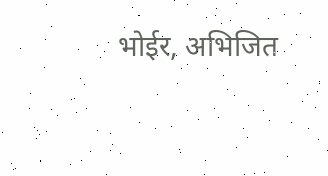भोईर, अभिजित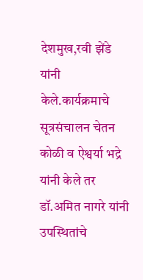देशमुख,रवी झेंडे यांनी केले.कार्यक्रमाचे सूत्रसंचालन चेतन कोळी व ऐश्वर्या भद्रे यांनी केले तर डॉ.अमित नागरे यांनी उपस्थितांचे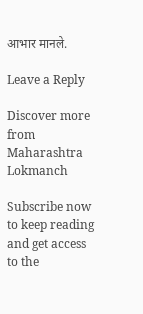आभार मानले.

Leave a Reply

Discover more from Maharashtra Lokmanch

Subscribe now to keep reading and get access to the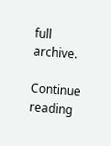full archive.

Continue reading